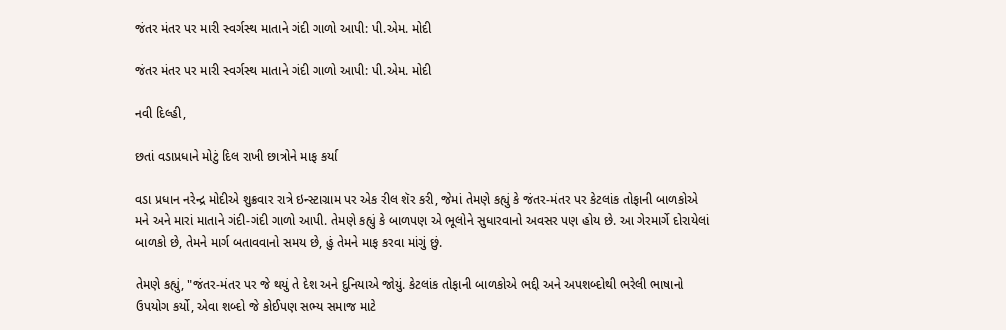જંતર મંતર પર મારી સ્વર્ગસ્થ માતાને ગંદી ગાળો આપી: પી.એમ. મોદી

જંતર મંતર પર મારી સ્વર્ગસ્થ માતાને ગંદી ગાળો આપી: પી.એમ. મોદી

નવી દિલ્હી,

છતાં વડાપ્રધાને મોટું દિલ રાખી છાત્રોને માફ કર્યા

વડા પ્રધાન નરેન્દ્ર મોદીએ શુક્રવાર રાત્રે ઇન્સ્ટાગ્રામ પર એક રીલ શૅર કરી, જેમાં તેમણે કહ્યું કે જંતર-મંતર પર કેટલાંક તોફાની બાળકોએ મને અને મારાં માતાને ગંદી-ગંદી ગાળો આપી. તેમણે કહ્યું કે બાળપણ એ ભૂલોને સુધારવાનો અવસર પણ હોય છે. આ ગેરમાર્ગે દોરાયેલાં બાળકો છે, તેમને માર્ગ બતાવવાનો સમય છે, હું તેમને માફ કરવા માંગું છું.

તેમણે કહ્યું, "જંતર-મંતર પર જે થયું તે દેશ અને દુનિયાએ જોયું. કેટલાંક તોફાની બાળકોએ ભદ્દી અને અપશબ્દોથી ભરેલી ભાષાનો ઉપયોગ કર્યો, એવા શબ્દો જે કોઈપણ સભ્ય સમાજ માટે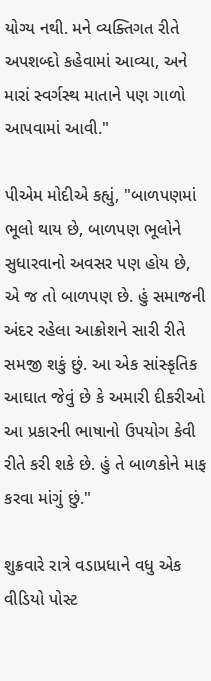યોગ્ય નથી. મને વ્યક્તિગત રીતે અપશબ્દો કહેવામાં આવ્યા, અને મારાં સ્વર્ગસ્થ માતાને પણ ગાળો આપવામાં આવી."

પીએમ મોદીએ કહ્યું, "બાળપણમાં ભૂલો થાય છે, બાળપણ ભૂલોને સુધારવાનો અવસર પણ હોય છે, એ જ તો બાળપણ છે. હું સમાજની અંદર રહેલા આક્રોશને સારી રીતે સમજી શકું છું. આ એક સાંસ્કૃતિક આઘાત જેવું છે કે અમારી દીકરીઓ આ પ્રકારની ભાષાનો ઉપયોગ કેવી રીતે કરી શકે છે. હું તે બાળકોને માફ કરવા માંગું છું."

શુક્રવારે રાત્રે વડાપ્રધાને વધુ એક વીડિયો પોસ્ટ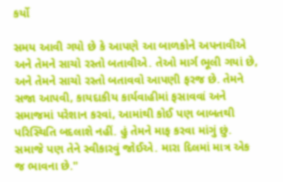કર્યો

સમય આવી ગયો છે કે આપણે આ બાળકોને અપનાવીએ અને તેમને સાચો રસ્તો બતાવીએ. તેઓ માર્ગ ભૂલી ગયાં છે, અને તેમને સાચો રસ્તો બતાવવો આપણી ફરજ છે. તેમને સજા આપવી, કાયદાકીય કાર્યવાહીમાં ફસાવવાં અને સમાજમાં પરેશાન કરવાં, આમાંથી કોઈ પણ બાબતથી પરિસ્થિતિ બદલાશે નહીં. હું તેમને માફ કરવા માંગું છું. સમાજે પણ તેને સ્વીકારવું જોઈએ. મારા દિલમાં માત્ર એક જ ભાવના છે."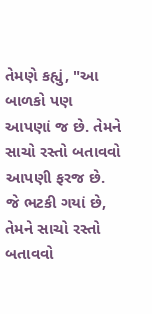તેમણે કહ્યું, "આ બાળકો પણ આપણાં જ છે. તેમને સાચો રસ્તો બતાવવો આપણી ફરજ છે. જે ભટકી ગયાં છે, તેમને સાચો રસ્તો બતાવવો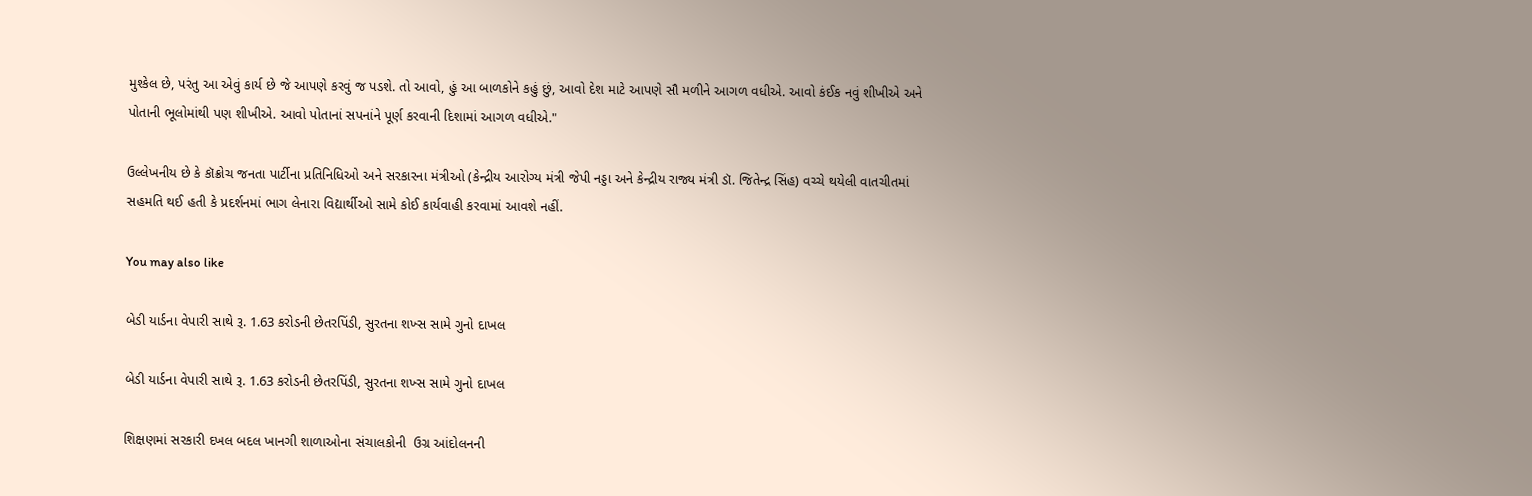મુશ્કેલ છે, પરંતુ આ એવું કાર્ય છે જે આપણે કરવું જ પડશે. તો આવો, હું આ બાળકોને કહું છું, આવો દેશ માટે આપણે સૌ મળીને આગળ વધીએ. આવો કંઈક નવું શીખીએ અને પોતાની ભૂલોમાંથી પણ શીખીએ. આવો પોતાનાં સપનાંને પૂર્ણ કરવાની દિશામાં આગળ વધીએ."

ઉલ્લેખનીય છે કે કૉક્રોચ જનતા પાર્ટીના પ્રતિનિધિઓ અને સરકારના મંત્રીઓ (કેન્દ્રીય આરોગ્ય મંત્રી જેપી નડ્ડા અને કેન્દ્રીય રાજ્ય મંત્રી ડૉ. જિતેન્દ્ર સિંહ) વચ્ચે થયેલી વાતચીતમાં સહમતિ થઈ હતી કે પ્રદર્શનમાં ભાગ લેનારા વિદ્યાર્થીઓ સામે કોઈ કાર્યવાહી કરવામાં આવશે નહીં.

You may also like

બેડી યાર્ડના વેપારી સાથે રૂ. 1.63 કરોડની છેતરપિંડી, સુરતના શખ્સ સામે ગુનો દાખલ

બેડી યાર્ડના વેપારી સાથે રૂ. 1.63 કરોડની છેતરપિંડી, સુરતના શખ્સ સામે ગુનો દાખલ

શિક્ષણમાં સરકારી દખલ બદલ ખાનગી શાળાઓના સંચાલકોની  ઉગ્ર આંદોલનની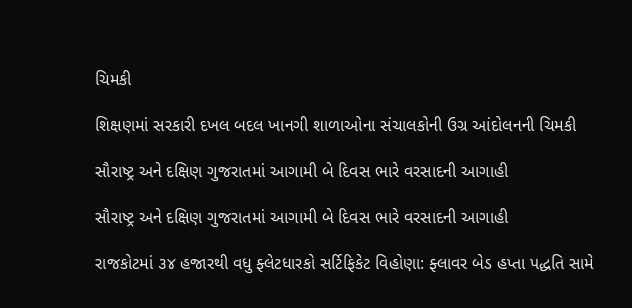ચિમકી

શિક્ષણમાં સરકારી દખલ બદલ ખાનગી શાળાઓના સંચાલકોની ઉગ્ર આંદોલનની ચિમકી

સૌરાષ્ટ્ર અને દક્ષિણ ગુજરાતમાં આગામી બે દિવસ ભારે વરસાદની આગાહી

સૌરાષ્ટ્ર અને દક્ષિણ ગુજરાતમાં આગામી બે દિવસ ભારે વરસાદની આગાહી

રાજકોટમાં ૩૪ હજારથી વધુ ફ્લેટધારકો સર્ટિફિકેટ વિહોણા: ફ્લાવર બેડ હપ્તા પદ્ધતિ સામે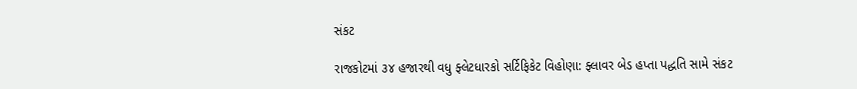સંકટ

રાજકોટમાં ૩૪ હજારથી વધુ ફ્લેટધારકો સર્ટિફિકેટ વિહોણા: ફ્લાવર બેડ હપ્તા પદ્ધતિ સામે સંકટ